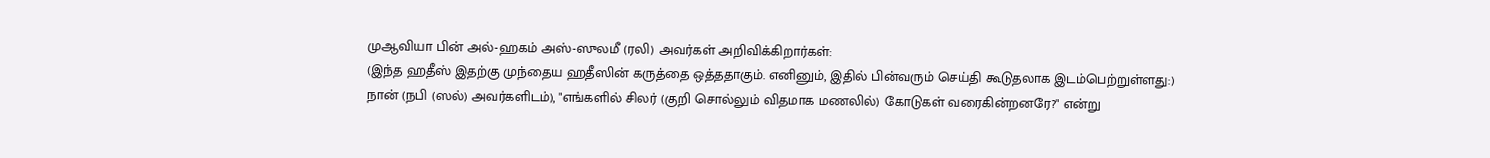முஆவியா பின் அல்-ஹகம் அஸ்-ஸுலமீ (ரலி) அவர்கள் அறிவிக்கிறார்கள்:
(இந்த ஹதீஸ் இதற்கு முந்தைய ஹதீஸின் கருத்தை ஒத்ததாகும். எனினும், இதில் பின்வரும் செய்தி கூடுதலாக இடம்பெற்றுள்ளது:)
நான் (நபி (ஸல்) அவர்களிடம்), "எங்களில் சிலர் (குறி சொல்லும் விதமாக மணலில்) கோடுகள் வரைகின்றனரே?" என்று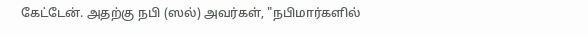கேட்டேன். அதற்கு நபி (ஸல்) அவர்கள், "நபிமார்களில்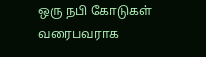ஒரு நபி கோடுகள் வரைபவராக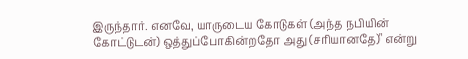இருந்தார். எனவே, யாருடைய கோடுகள் (அந்த நபியின் கோட்டுடன்) ஒத்துப்போகின்றதோ அது (சரியானதே)" என்று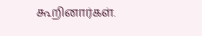கூறினார்கள்.